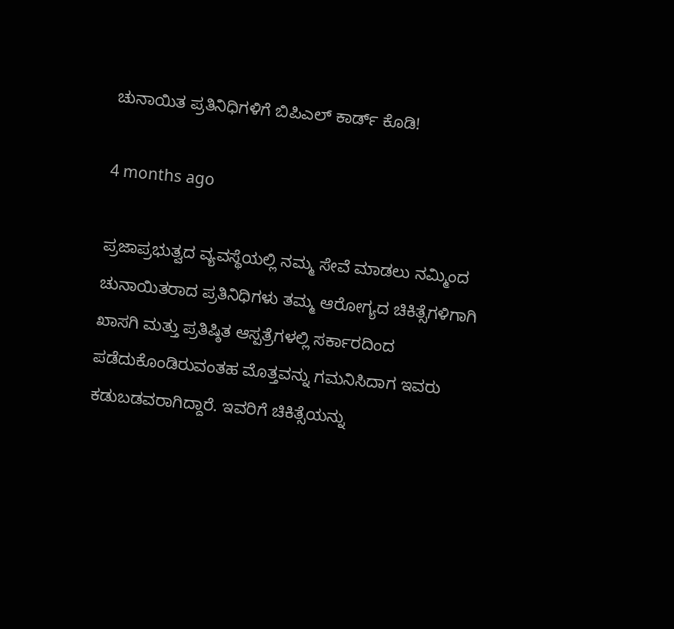ಚುನಾಯಿತ ಪ್ರತಿನಿಧಿಗಳಿಗೆ ಬಿಪಿಎಲ್ ಕಾರ್ಡ್ ಕೊಡಿ!

4 months ago

ಪ್ರಜಾಪ್ರಭುತ್ವದ ವ್ಯವಸ್ಥೆಯಲ್ಲಿ ನಮ್ಮ ಸೇವೆ ಮಾಡಲು ನಮ್ಮಿಂದ ಚುನಾಯಿತರಾದ ಪ್ರತಿನಿಧಿಗಳು ತಮ್ಮ ಆರೋಗ್ಯದ ಚಿಕಿತ್ಸೆಗಳಿಗಾಗಿ ಖಾಸಗಿ ಮತ್ತು ಪ್ರತಿಷ್ಠಿತ ಆಸ್ಪತ್ರೆಗಳಲ್ಲಿ ಸರ್ಕಾರದಿಂದ ಪಡೆದುಕೊಂಡಿರುವಂತಹ ಮೊತ್ತವನ್ನು ಗಮನಿಸಿದಾಗ ಇವರು ಕಡುಬಡವರಾಗಿದ್ದಾರೆ. ಇವರಿಗೆ ಚಿಕಿತ್ಸೆಯನ್ನು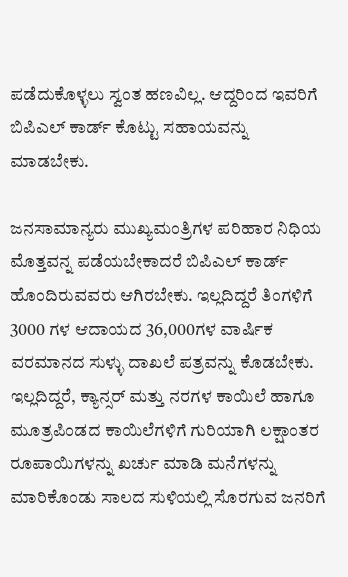ಪಡೆದುಕೊಳ್ಳಲು ಸ್ವಂತ ಹಣವಿಲ್ಲ. ಆದ್ದರಿಂದ ಇವರಿಗೆ ಬಿಪಿಎಲ್ ಕಾರ್ಡ್ ಕೊಟ್ಟು ಸಹಾಯವನ್ನು ಮಾಡಬೇಕು.

ಜನಸಾಮಾನ್ಯರು ಮುಖ್ಯಮಂತ್ರಿಗಳ ಪರಿಹಾರ ನಿಧಿಯ ಮೊತ್ತವನ್ನ ಪಡೆಯಬೇಕಾದರೆ ಬಿಪಿಎಲ್ ಕಾರ್ಡ್ ಹೊಂದಿರುವವರು ಆಗಿರಬೇಕು. ಇಲ್ಲದಿದ್ದರೆ ತಿಂಗಳಿಗೆ 3000 ಗಳ ಆದಾಯದ 36,000ಗಳ ವಾರ್ಷಿಕ ವರಮಾನದ ಸುಳ್ಳು ದಾಖಲೆ ಪತ್ರವನ್ನು ಕೊಡಬೇಕು. ಇಲ್ಲದಿದ್ದರೆ, ಕ್ಯಾನ್ಸರ್ ಮತ್ತು ನರಗಳ ಕಾಯಿಲೆ ಹಾಗೂ ಮೂತ್ರಪಿಂಡದ ಕಾಯಿಲೆಗಳಿಗೆ ಗುರಿಯಾಗಿ ಲಕ್ಷಾಂತರ ರೂಪಾಯಿಗಳನ್ನು ಖರ್ಚು ಮಾಡಿ ಮನೆಗಳನ್ನು ಮಾರಿಕೊಂಡು ಸಾಲದ ಸುಳಿಯಲ್ಲಿ ಸೊರಗುವ ಜನರಿಗೆ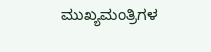ಮುಖ್ಯಮಂತ್ರಿಗಳ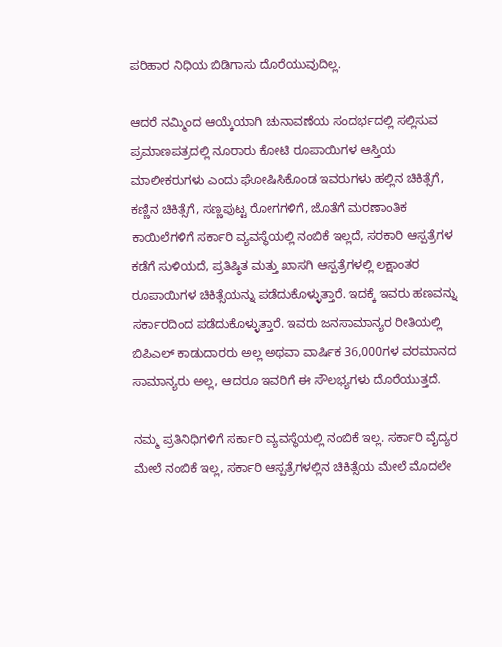ಪರಿಹಾರ ನಿಧಿಯ ಬಿಡಿಗಾಸು ದೊರೆಯುವುದಿಲ್ಲ.

ಆದರೆ ನಮ್ಮಿಂದ ಆಯ್ಕೆಯಾಗಿ ಚುನಾವಣೆಯ ಸಂದರ್ಭದಲ್ಲಿ ಸಲ್ಲಿಸುವ ಪ್ರಮಾಣಪತ್ರದಲ್ಲಿ ನೂರಾರು ಕೋಟಿ ರೂಪಾಯಿಗಳ ಆಸ್ತಿಯ ಮಾಲೀಕರುಗಳು ಎಂದು ಘೋಷಿಸಿಕೊಂಡ ಇವರುಗಳು ಹಲ್ಲಿನ ಚಿಕಿತ್ಸೆಗೆ, ಕಣ್ಣಿನ ಚಿಕಿತ್ಸೆಗೆ, ಸಣ್ಣಪುಟ್ಟ ರೋಗಗಳಿಗೆ, ಜೊತೆಗೆ ಮರಣಾಂತಿಕ ಕಾಯಿಲೆಗಳಿಗೆ ಸರ್ಕಾರಿ ವ್ಯವಸ್ಥೆಯಲ್ಲಿ ನಂಬಿಕೆ ಇಲ್ಲದೆ, ಸರಕಾರಿ ಆಸ್ಪತ್ರೆಗಳ ಕಡೆಗೆ ಸುಳಿಯದೆ, ಪ್ರತಿಷ್ಠಿತ ಮತ್ತು ಖಾಸಗಿ ಆಸ್ಪತ್ರೆಗಳಲ್ಲಿ ಲಕ್ಷಾಂತರ ರೂಪಾಯಿಗಳ ಚಿಕಿತ್ಸೆಯನ್ನು ಪಡೆದುಕೊಳ್ಳುತ್ತಾರೆ. ಇದಕ್ಕೆ ಇವರು ಹಣವನ್ನು ಸರ್ಕಾರದಿಂದ ಪಡೆದುಕೊಳ್ಳುತ್ತಾರೆ. ಇವರು ಜನಸಾಮಾನ್ಯರ ರೀತಿಯಲ್ಲಿ ಬಿಪಿಎಲ್ ಕಾಡುದಾರರು ಅಲ್ಲ ಅಥವಾ ವಾರ್ಷಿಕ 36,000ಗಳ ವರಮಾನದ ಸಾಮಾನ್ಯರು ಅಲ್ಲ, ಆದರೂ ಇವರಿಗೆ ಈ ಸೌಲಭ್ಯಗಳು ದೊರೆಯುತ್ತದೆ.

ನಮ್ಮ ಪ್ರತಿನಿಧಿಗಳಿಗೆ ಸರ್ಕಾರಿ ವ್ಯವಸ್ಥೆಯಲ್ಲಿ ನಂಬಿಕೆ ಇಲ್ಲ. ಸರ್ಕಾರಿ ವೈದ್ಯರ ಮೇಲೆ ನಂಬಿಕೆ ಇಲ್ಲ, ಸರ್ಕಾರಿ ಆಸ್ಪತ್ರೆಗಳಲ್ಲಿನ ಚಿಕಿತ್ಸೆಯ ಮೇಲೆ ಮೊದಲೇ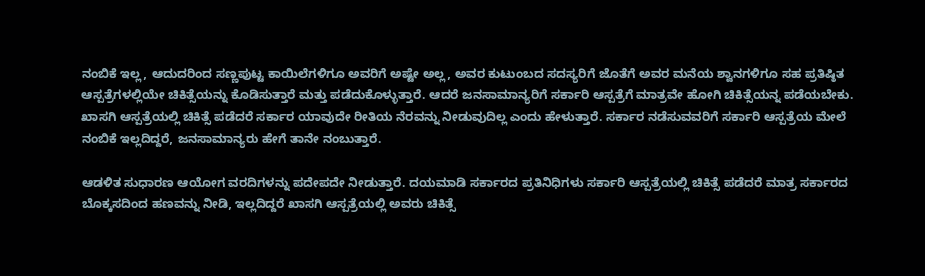ನಂಬಿಕೆ ಇಲ್ಲ, ಆದುದರಿಂದ ಸಣ್ಣಪುಟ್ಟ ಕಾಯಿಲೆಗಳಿಗೂ ಅವರಿಗೆ ಅಷ್ಟೇ ಅಲ್ಲ, ಅವರ ಕುಟುಂಬದ ಸದಸ್ಯರಿಗೆ ಜೊತೆಗೆ ಅವರ ಮನೆಯ ಶ್ವಾನಗಳಿಗೂ ಸಹ ಪ್ರತಿಷ್ಠಿತ ಆಸ್ಪತ್ರೆಗಳಲ್ಲಿಯೇ ಚಿಕಿತ್ಸೆಯನ್ನು ಕೊಡಿಸುತ್ತಾರೆ ಮತ್ತು ಪಡೆದುಕೊಳ್ಳುತ್ತಾರೆ. ಆದರೆ ಜನಸಾಮಾನ್ಯರಿಗೆ ಸರ್ಕಾರಿ ಆಸ್ಪತ್ರೆಗೆ ಮಾತ್ರವೇ ಹೋಗಿ ಚಿಕಿತ್ಸೆಯನ್ನ ಪಡೆಯಬೇಕು. ಖಾಸಗಿ ಆಸ್ಪತ್ರೆಯಲ್ಲಿ ಚಿಕಿತ್ಸೆ ಪಡೆದರೆ ಸರ್ಕಾರ ಯಾವುದೇ ರೀತಿಯ ನೆರವನ್ನು ನೀಡುವುದಿಲ್ಲ ಎಂದು ಹೇಳುತ್ತಾರೆ. ಸರ್ಕಾರ ನಡೆಸುವವರಿಗೆ ಸರ್ಕಾರಿ ಆಸ್ಪತ್ರೆಯ ಮೇಲೆ ನಂಬಿಕೆ ಇಲ್ಲದಿದ್ದರೆ, ಜನಸಾಮಾನ್ಯರು ಹೇಗೆ ತಾನೇ ನಂಬುತ್ತಾರೆ.

ಆಡಳಿತ ಸುಧಾರಣ ಆಯೋಗ ವರದಿಗಳನ್ನು ಪದೇಪದೇ ನೀಡುತ್ತಾರೆ. ದಯಮಾಡಿ ಸರ್ಕಾರದ ಪ್ರತಿನಿಧಿಗಳು ಸರ್ಕಾರಿ ಆಸ್ಪತ್ರೆಯಲ್ಲಿ ಚಿಕಿತ್ಸೆ ಪಡೆದರೆ ಮಾತ್ರ ಸರ್ಕಾರದ ಬೊಕ್ಕಸದಿಂದ ಹಣವನ್ನು ನೀಡಿ, ಇಲ್ಲದಿದ್ದರೆ ಖಾಸಗಿ ಆಸ್ಪತ್ರೆಯಲ್ಲಿ ಅವರು ಚಿಕಿತ್ಸೆ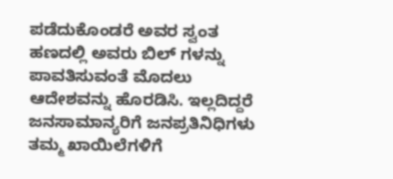ಪಡೆದುಕೊಂಡರೆ ಅವರ ಸ್ವಂತ ಹಣದಲ್ಲಿ ಅವರು ಬಿಲ್ ಗಳನ್ನು ಪಾವತಿಸುವಂತೆ ಮೊದಲು ಆದೇಶವನ್ನು ಹೊರಡಿಸಿ. ಇಲ್ಲದಿದ್ದರೆ ಜನಸಾಮಾನ್ಯರಿಗೆ ಜನಪ್ರತಿನಿಧಿಗಳು ತಮ್ಮ ಖಾಯಿಲೆಗಳಿಗೆ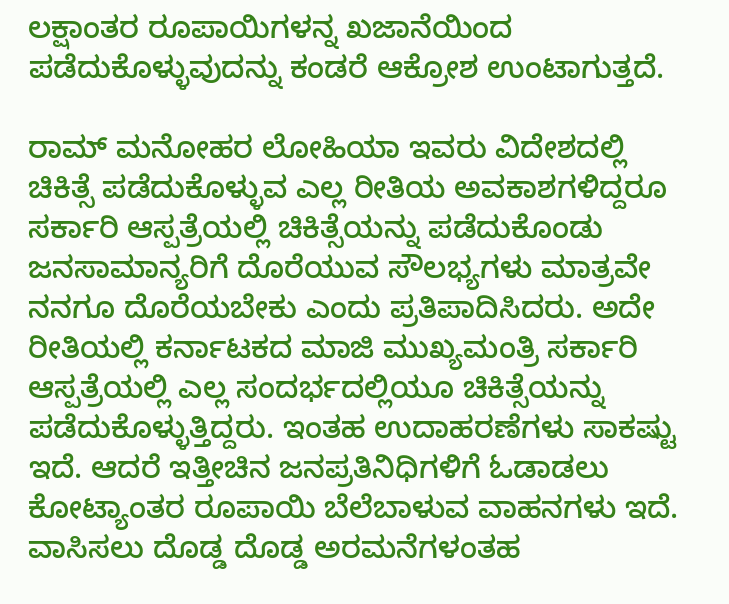ಲಕ್ಷಾಂತರ ರೂಪಾಯಿಗಳನ್ನ ಖಜಾನೆಯಿಂದ ಪಡೆದುಕೊಳ್ಳುವುದನ್ನು ಕಂಡರೆ ಆಕ್ರೋಶ ಉಂಟಾಗುತ್ತದೆ.

ರಾಮ್ ಮನೋಹರ ಲೋಹಿಯಾ ಇವರು ವಿದೇಶದಲ್ಲಿ ಚಿಕಿತ್ಸೆ ಪಡೆದುಕೊಳ್ಳುವ ಎಲ್ಲ ರೀತಿಯ ಅವಕಾಶಗಳಿದ್ದರೂ ಸರ್ಕಾರಿ ಆಸ್ಪತ್ರೆಯಲ್ಲಿ ಚಿಕಿತ್ಸೆಯನ್ನು ಪಡೆದುಕೊಂಡು ಜನಸಾಮಾನ್ಯರಿಗೆ ದೊರೆಯುವ ಸೌಲಭ್ಯಗಳು ಮಾತ್ರವೇ ನನಗೂ ದೊರೆಯಬೇಕು ಎಂದು ಪ್ರತಿಪಾದಿಸಿದರು. ಅದೇ ರೀತಿಯಲ್ಲಿ ಕರ್ನಾಟಕದ ಮಾಜಿ ಮುಖ್ಯಮಂತ್ರಿ ಸರ್ಕಾರಿ ಆಸ್ಪತ್ರೆಯಲ್ಲಿ ಎಲ್ಲ ಸಂದರ್ಭದಲ್ಲಿಯೂ ಚಿಕಿತ್ಸೆಯನ್ನು ಪಡೆದುಕೊಳ್ಳುತ್ತಿದ್ದರು. ಇಂತಹ ಉದಾಹರಣೆಗಳು ಸಾಕಷ್ಟು ಇದೆ. ಆದರೆ ಇತ್ತೀಚಿನ ಜನಪ್ರತಿನಿಧಿಗಳಿಗೆ ಓಡಾಡಲು ಕೋಟ್ಯಾಂತರ ರೂಪಾಯಿ ಬೆಲೆಬಾಳುವ ವಾಹನಗಳು ಇದೆ. ವಾಸಿಸಲು ದೊಡ್ಡ ದೊಡ್ಡ ಅರಮನೆಗಳಂತಹ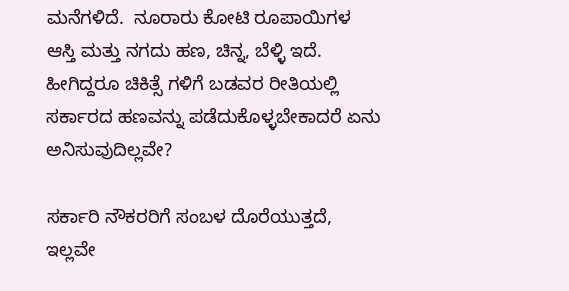ಮನೆಗಳಿದೆ.  ನೂರಾರು ಕೋಟಿ ರೂಪಾಯಿಗಳ ಆಸ್ತಿ ಮತ್ತು ನಗದು ಹಣ, ಚಿನ್ನ, ಬೆಳ್ಳಿ ಇದೆ. ಹೀಗಿದ್ದರೂ ಚಿಕಿತ್ಸೆ ಗಳಿಗೆ ಬಡವರ ರೀತಿಯಲ್ಲಿ ಸರ್ಕಾರದ ಹಣವನ್ನು ಪಡೆದುಕೊಳ್ಳಬೇಕಾದರೆ ಏನು ಅನಿಸುವುದಿಲ್ಲವೇ?

ಸರ್ಕಾರಿ ನೌಕರರಿಗೆ ಸಂಬಳ ದೊರೆಯುತ್ತದೆ, ಇಲ್ಲವೇ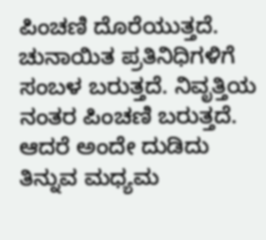ಪಿಂಚಣಿ ದೊರೆಯುತ್ತದೆ. ಚುನಾಯಿತ ಪ್ರತಿನಿಧಿಗಳಿಗೆ ಸಂಬಳ ಬರುತ್ತದೆ. ನಿವೃತ್ತಿಯ ನಂತರ ಪಿಂಚಣಿ ಬರುತ್ತದೆ. ಆದರೆ ಅಂದೇ ದುಡಿದು ತಿನ್ನುವ ಮಧ್ಯಮ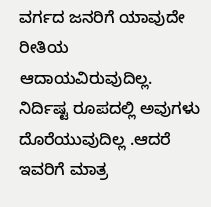ವರ್ಗದ ಜನರಿಗೆ ಯಾವುದೇ ರೀತಿಯ ಆದಾಯವಿರುವುದಿಲ್ಲ. ನಿರ್ದಿಷ್ಟ ರೂಪದಲ್ಲಿ ಅವುಗಳು ದೊರೆಯುವುದಿಲ್ಲ .ಆದರೆ ಇವರಿಗೆ ಮಾತ್ರ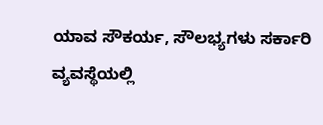ಯಾವ ಸೌಕರ್ಯ, ಸೌಲಭ್ಯಗಳು ಸರ್ಕಾರಿ ವ್ಯವಸ್ಥೆಯಲ್ಲಿ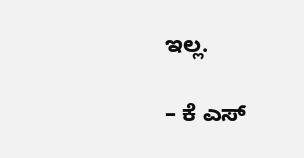ಇಲ್ಲ.

– ಕೆ ಎಸ್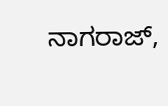ನಾಗರಾಜ್,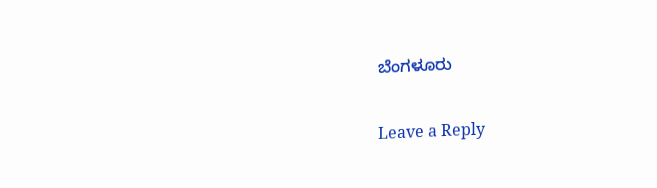ಬೆಂಗಳೂರು

Leave a Reply